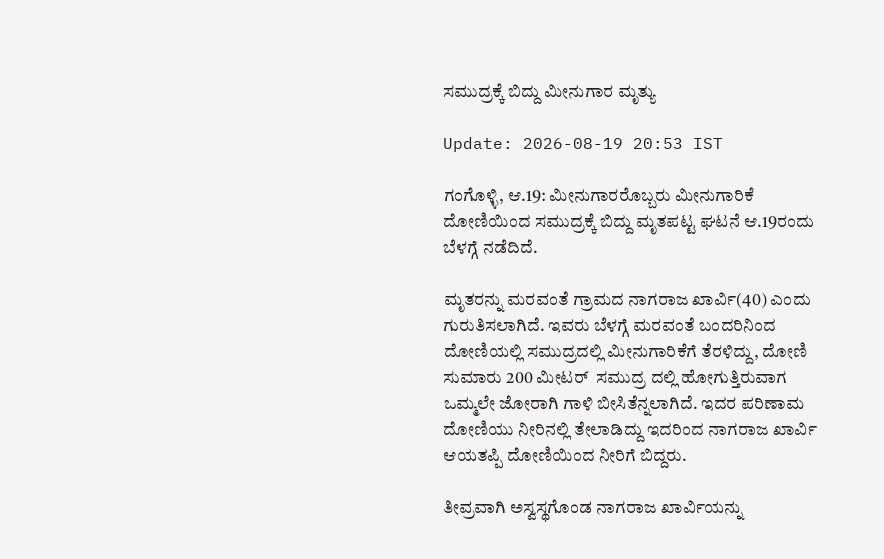ಸಮುದ್ರಕ್ಕೆ ಬಿದ್ದು ಮೀನುಗಾರ ಮೃತ್ಯು

Update: 2026-08-19 20:53 IST

ಗಂಗೊಳ್ಳಿ, ಆ.19: ಮೀನುಗಾರರೊಬ್ಬರು ಮೀನುಗಾರಿಕೆ ದೋಣಿಯಿಂದ ಸಮುದ್ರಕ್ಕೆ ಬಿದ್ದು ಮೃತಪಟ್ಟ ಘಟನೆ ಆ.19ರಂದು ಬೆಳಗ್ಗೆ ನಡೆದಿದೆ.

ಮೃತರನ್ನು ಮರವಂತೆ ಗ್ರಾಮದ ನಾಗರಾಜ ಖಾರ್ವಿ(40) ಎಂದು ಗುರುತಿಸಲಾಗಿದೆ. ಇವರು ಬೆಳಗ್ಗೆ ಮರವಂತೆ ಬಂದರಿನಿಂದ ದೋಣಿಯಲ್ಲಿ ಸಮುದ್ರದಲ್ಲಿ ಮೀನುಗಾರಿಕೆಗೆ ತೆರಳಿದ್ದು, ದೋಣಿ ಸುಮಾರು 200 ಮೀಟರ್‌  ಸಮುದ್ರ ದಲ್ಲಿ ಹೋಗುತ್ತಿರುವಾಗ ಒಮ್ಮಲೇ ಜೋರಾಗಿ ಗಾಳಿ ಬೀಸಿತೆನ್ನಲಾಗಿದೆ. ಇದರ ಪರಿಣಾಮ ದೋಣಿಯು ನೀರಿನಲ್ಲಿ ತೇಲಾಡಿದ್ದು ಇದರಿಂದ ನಾಗರಾಜ ಖಾರ್ವಿ ಆಯತಪ್ಪಿ ದೋಣಿಯಿಂದ ನೀರಿಗೆ ಬಿದ್ದರು.

ತೀವ್ರವಾಗಿ ಅಸ್ವಸ್ಥಗೊಂಡ ನಾಗರಾಜ ಖಾರ್ವಿಯನ್ನು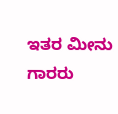ಇತರ ಮೀನು ಗಾರರು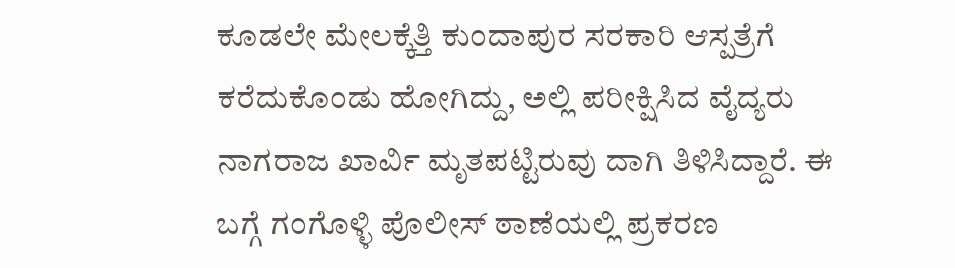ಕೂಡಲೇ ಮೇಲಕ್ಕೆತ್ತಿ ಕುಂದಾಪುರ ಸರಕಾರಿ ಆಸ್ಪತ್ರೆಗೆ ಕರೆದುಕೊಂಡು ಹೋಗಿದ್ದು, ಅಲ್ಲಿ ಪರೀಕ್ಷಿಸಿದ ವೈದ್ಯರು ನಾಗರಾಜ ಖಾರ್ವಿ ಮೃತಪಟ್ಟಿರುವು ದಾಗಿ ತಿಳಿಸಿದ್ದಾರೆ. ಈ ಬಗ್ಗೆ ಗಂಗೊಳ್ಳಿ ಪೊಲೀಸ್ ಠಾಣೆಯಲ್ಲಿ ಪ್ರಕರಣ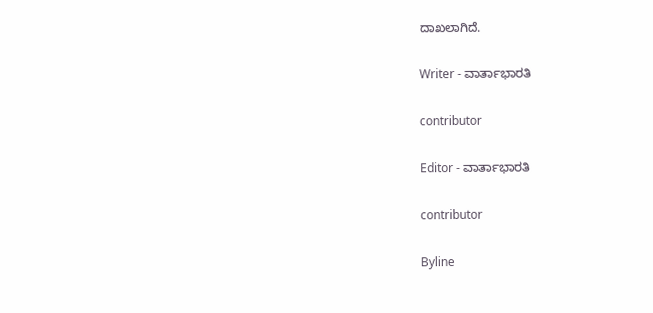ದಾಖಲಾಗಿದೆ.

Writer - ವಾರ್ತಾಭಾರತಿ

contributor

Editor - ವಾರ್ತಾಭಾರತಿ

contributor

Byline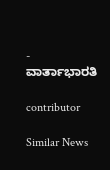- ವಾರ್ತಾಭಾರತಿ

contributor

Similar News